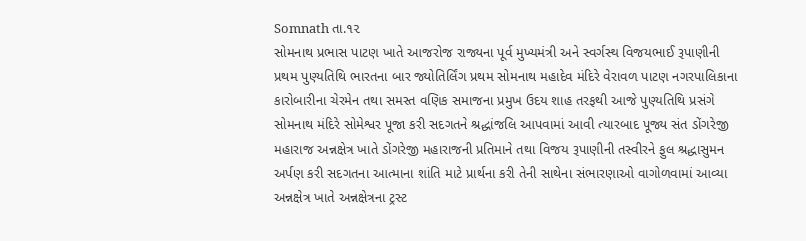Somnath તા.૧૨
સોમનાથ પ્રભાસ પાટણ ખાતે આજરોજ રાજ્યના પૂર્વ મુખ્યમંત્રી અને સ્વર્ગસ્થ વિજયભાઈ રૂપાણીની પ્રથમ પુણ્યતિથિ ભારતના બાર જ્યોતિર્લિંગ પ્રથમ સોમનાથ મહાદેવ મંદિરે વેરાવળ પાટણ નગરપાલિકાના કારોબારીના ચેરમેન તથા સમસ્ત વણિક સમાજના પ્રમુખ ઉદય શાહ તરફથી આજે પુણ્યતિથિ પ્રસંગે સોમનાથ મંદિરે સોમેશ્વર પૂજા કરી સદગતને શ્રદ્ધાંજલિ આપવામાં આવી ત્યારબાદ પૂજ્ય સંત ડોંગરેજી મહારાજ અન્નક્ષેત્ર ખાતે ડોંગરેજી મહારાજની પ્રતિમાને તથા વિજય રૂપાણીની તસ્વીરને ફુલ શ્રદ્ધાસુમન અર્પણ કરી સદગતના આત્માના શાંતિ માટે પ્રાર્થના કરી તેની સાથેના સંભારણાઓ વાગોળવામાં આવ્યા અન્નક્ષેત્ર ખાતે અન્નક્ષેત્રના ટ્રસ્ટ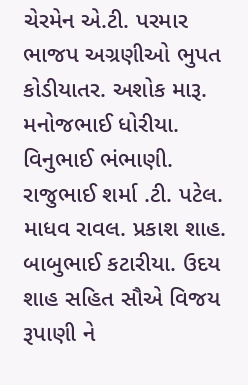ચેરમેન એ.ટી. પરમાર ભાજપ અગ્રણીઓ ભુપત કોડીયાતર. અશોક મારૂ. મનોજભાઈ ધોરીયા. વિનુભાઈ ભંભાણી. રાજુભાઈ શર્મા .ટી. પટેલ. માધવ રાવલ. પ્રકાશ શાહ. બાબુભાઈ કટારીયા. ઉદય શાહ સહિત સૌએ વિજય રૂપાણી ને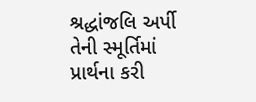શ્રદ્ધાંજલિ અર્પી તેની સ્મૂર્તિમાં પ્રાર્થના કરી